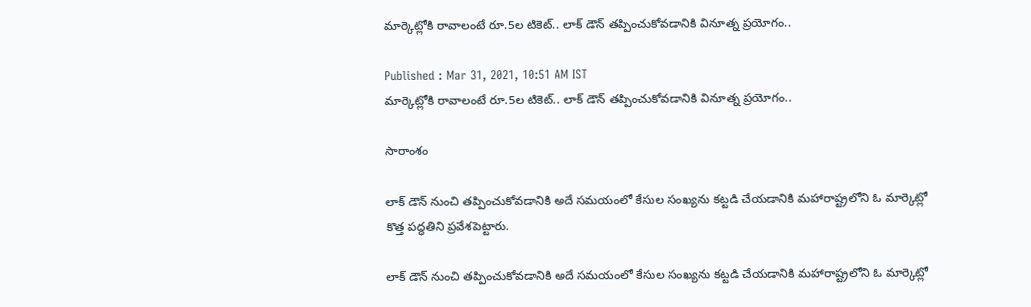మార్కెట్లోకి రావాలంటే రూ.5ల టికెట్.. లాక్ డౌన్ తప్పించుకోవడానికి వినూత్న ప్రయోగం..

Published : Mar 31, 2021, 10:51 AM IST
మార్కెట్లోకి రావాలంటే రూ.5ల టికెట్.. లాక్ డౌన్ తప్పించుకోవడానికి వినూత్న ప్రయోగం..

సారాంశం

లాక్ డౌన్ నుంచి తప్పించుకోవడానికి అదే సమయంలో కేసుల సంఖ్యను కట్టడి చేయడానికి మహారాష్ట్రలోని ఓ మార్కెట్లో కొత్త పద్ధతిని ప్రవేశపెట్టారు.

లాక్ డౌన్ నుంచి తప్పించుకోవడానికి అదే సమయంలో కేసుల సంఖ్యను కట్టడి చేయడానికి మహారాష్ట్రలోని ఓ మార్కెట్లో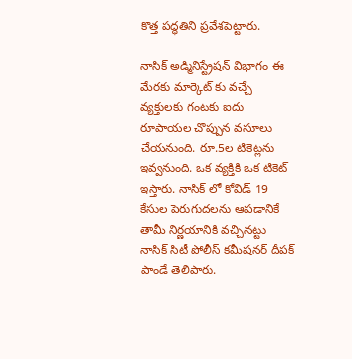కొత్త పద్ధతిని ప్రవేశపెట్టారు.

నాసిక్ అడ్మినిస్ట్రేషన్ విభాగం ఈ  మేరకు మార్కెట్ కు వచ్చే వ్యక్తులకు గంటకు ఐదు రూపాయల చొప్పున వసూలు చేయనుంది. రూ.5ల టికెట్లను ఇవ్వనుంది. ఒక వ్యక్తికి ఒక టికెట్ ఇస్తారు. నాసిక్ లో కోవిడ్ 19 కేసుల పెరుగుదలను ఆపడానికే తామీ నిర్ణయానికి వచ్చినట్టు నాసిక్ సిటీ పోలీస్ కమీషనర్ దీపక్ పాండే తెలిపారు.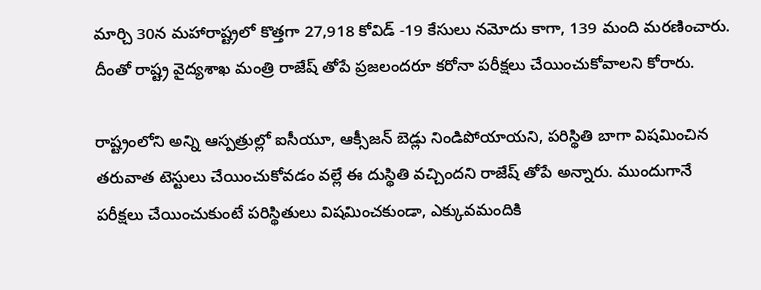మార్చి 30న మహారాష్ట్రలో కొత్తగా 27,918 కోవిడ్ -19 కేసులు నమోదు కాగా, 139 మంది మరణించారు. దీంతో రాష్ట్ర వైద్యశాఖ మంత్రి రాజేష్ తోపే ప్రజలందరూ కరోనా పరీక్షలు చేయించుకోవాలని కోరారు.

రాష్ట్రంలోని అన్ని ఆస్పత్రుల్లో ఐసీయూ, ఆక్సీజన్ బెడ్లు నిండిపోయాయని, పరిస్థితి బాగా విషమించిన తరువాత టెస్టులు చేయించుకోవడం వల్లే ఈ దుస్థితి వచ్చిందని రాజేష్ తోపే అన్నారు. ముందుగానే పరీక్షలు చేయించుకుంటే పరిస్థితులు విషమించకుండా, ఎక్కువమందికి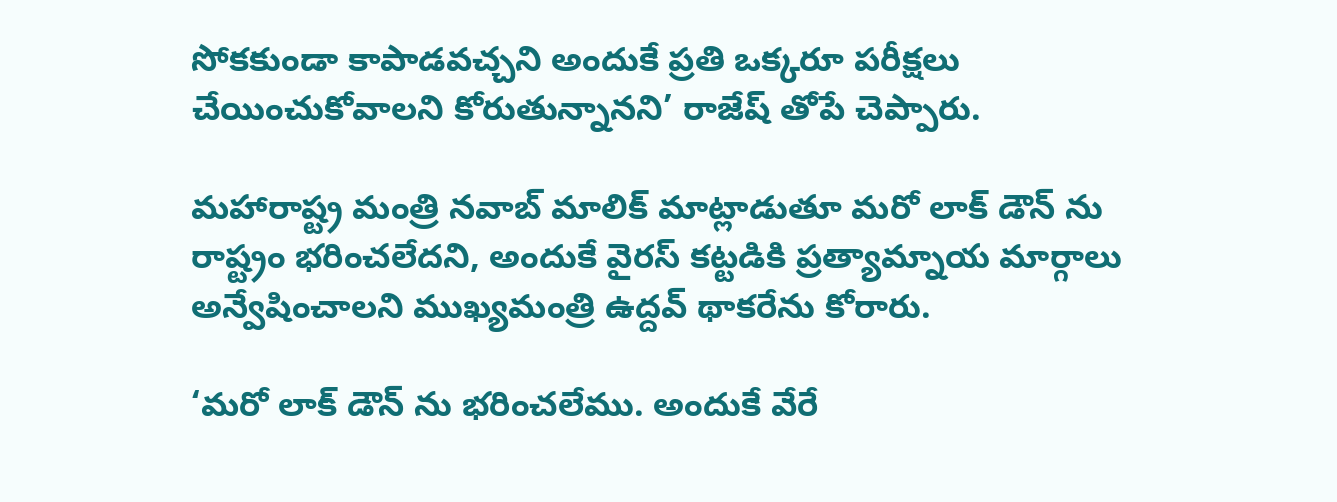సోకకుండా కాపాడవచ్చని అందుకే ప్రతి ఒక్కరూ పరీక్షలు చేయించుకోవాలని కోరుతున్నానని’ రాజేష్ తోపే చెప్పారు.

మహారాష్ట్ర మంత్రి నవాబ్ మాలిక్ మాట్లాడుతూ మరో లాక్ డౌన్ ను రాష్ట్రం భరించలేదని, అందుకే వైరస్ కట్టడికి ప్రత్యామ్నాయ మార్గాలు అన్వేషించాలని ముఖ్యమంత్రి ఉద్దవ్ థాకరేను కోరారు.

‘మరో లాక్ డౌన్ ను భరించలేము. అందుకే వేరే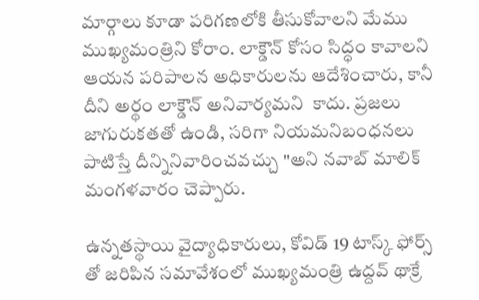మార్గాలు కూడా పరిగణలోకి తీసుకోవాలని మేము ముఖ్యమంత్రిని కోరాం. లాక్డౌన్ కోసం సిద్ధం కావాలని ఆయన పరిపాలన అధికారులను ఆదేశించారు, కానీ దీని అర్థం లాక్డౌన్ అనివార్యమని  కాదు. ప్రజలు జాగురుకతతో ఉండి, సరిగా నియమనిబంధనలు పాటిస్తే దీన్నినివారించవచ్చు "అని నవాబ్ మాలిక్ మంగళవారం చెప్పారు.

ఉన్నతస్థాయి వైద్యాధికారులు, కోవిడ్ 19 టాస్క్ ఫోర్స్ తో జరిపిన సమావేశంలో ముఖ్యమంత్రి ఉద్దవ్ థాక్రే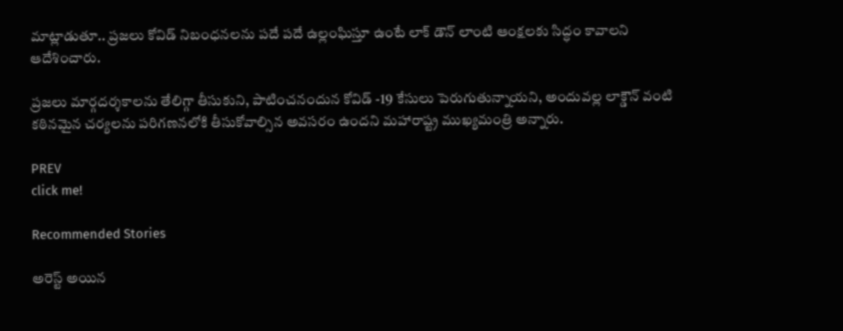మాట్లాడుతూ.. ప్రజలు కోవిడ్ నిబంధనలను పదే పదే ఉల్లంఘిస్తూ ఉంటే లాక్ డౌన్ లాంటి ఆంక్షలకు సిద్ధం కావాలని ఆదేశించారు.

ప్రజలు మార్గదర్శకాలను తేలిగ్గా తీసుకుని, పాటించనందున కోవిడ్ -19 కేసులు పెరుగుతున్నాయని, అందువల్ల లాక్డౌన్ వంటి కఠినమైన చర్యలను పరిగణనలోకి తీసుకోవాల్సిన అవసరం ఉందని మహారాష్ట్ర ముఖ్యమంత్రి అన్నారు.

PREV
click me!

Recommended Stories

అరెస్ట్ అయిన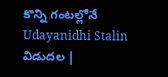కొన్ని గంటల్లోనే Udayanidhi Stalin విడుదల |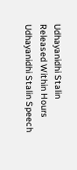Udhayanidhi Stalin Released Within Hours
Udhayanidhi Stalin Speech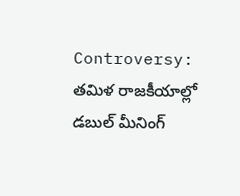Controversy: తమిళ రాజకీయాల్లో డబుల్ మీనింగ్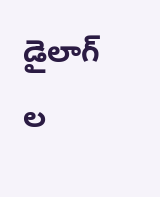డైలాగ్ ల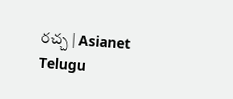రచ్చ | Asianet Telugu